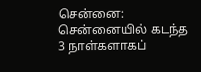சென்னை: சென்னையில் கடந்த 3 நாள்களாகப்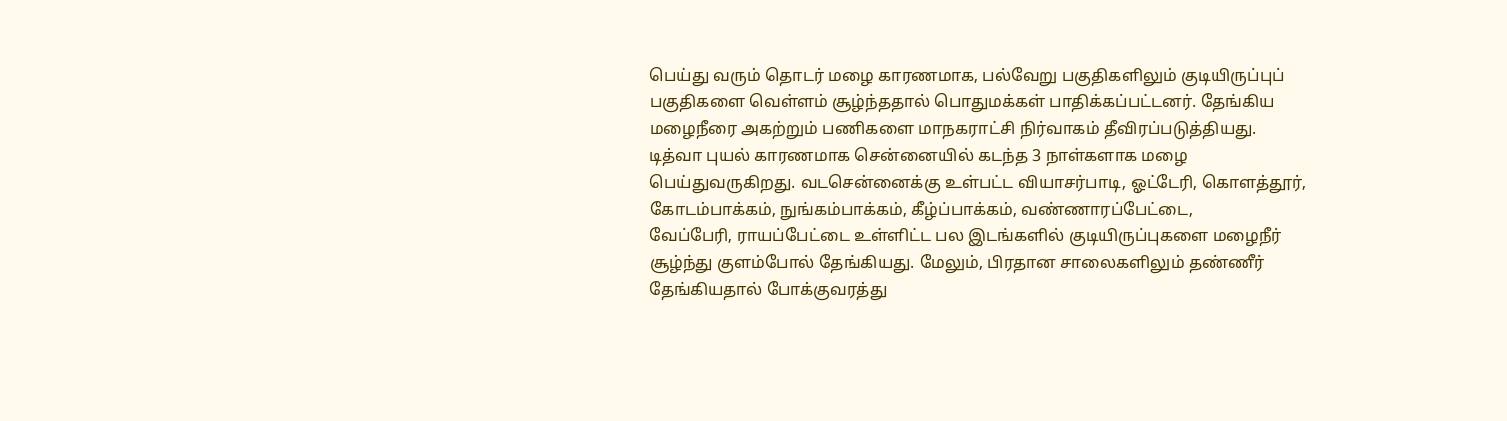பெய்து வரும் தொடர் மழை காரணமாக, பல்வேறு பகுதிகளிலும் குடியிருப்புப் பகுதிகளை வெள்ளம் சூழ்ந்ததால் பொதுமக்கள் பாதிக்கப்பட்டனர். தேங்கிய மழைநீரை அகற்றும் பணிகளை மாநகராட்சி நிர்வாகம் தீவிரப்படுத்தியது.
டித்வா புயல் காரணமாக சென்னையில் கடந்த 3 நாள்களாக மழை பெய்துவருகிறது. வடசென்னைக்கு உள்பட்ட வியாசர்பாடி, ஓட்டேரி, கொளத்தூர், கோடம்பாக்கம், நுங்கம்பாக்கம், கீழ்ப்பாக்கம், வண்ணாரப்பேட்டை,
வேப்பேரி, ராயப்பேட்டை உள்ளிட்ட பல இடங்களில் குடியிருப்புகளை மழைநீர் சூழ்ந்து குளம்போல் தேங்கியது. மேலும், பிரதான சாலைகளிலும் தண்ணீர் தேங்கியதால் போக்குவரத்து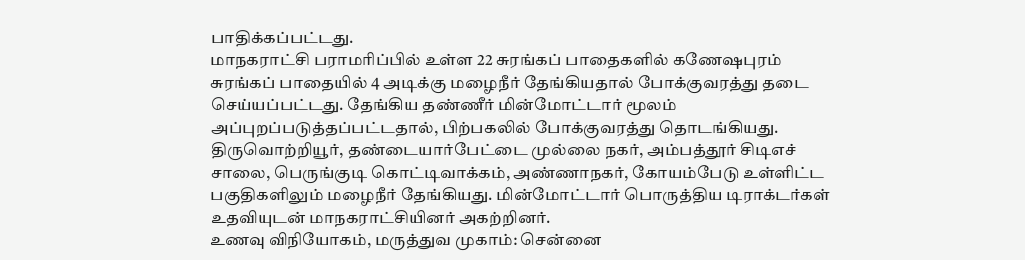பாதிக்கப்பட்டது.
மாநகராட்சி பராமரிப்பில் உள்ள 22 சுரங்கப் பாதைகளில் கணேஷபுரம் சுரங்கப் பாதையில் 4 அடிக்கு மழைநீர் தேங்கியதால் போக்குவரத்து தடை செய்யப்பட்டது. தேங்கிய தண்ணீர் மின்மோட்டார் மூலம் அப்புறப்படுத்தப்பட்டதால், பிற்பகலில் போக்குவரத்து தொடங்கியது.
திருவொற்றியூர், தண்டையார்பேட்டை முல்லை நகர், அம்பத்தூர் சிடிஎச் சாலை, பெருங்குடி கொட்டிவாக்கம், அண்ணாநகர், கோயம்பேடு உள்ளிட்ட பகுதிகளிலும் மழைநீர் தேங்கியது. மின்மோட்டார் பொருத்திய டிராக்டர்கள் உதவியுடன் மாநகராட்சியினர் அகற்றினர்.
உணவு விநியோகம், மருத்துவ முகாம்: சென்னை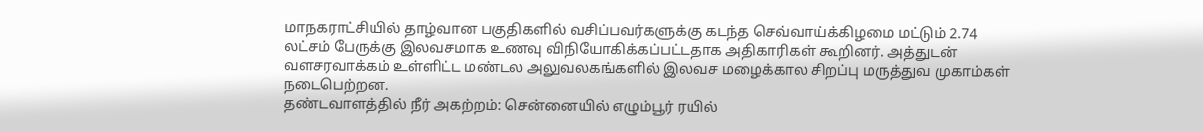மாநகராட்சியில் தாழ்வான பகுதிகளில் வசிப்பவர்களுக்கு கடந்த செவ்வாய்க்கிழமை மட்டும் 2.74 லட்சம் பேருக்கு இலவசமாக உணவு விநியோகிக்கப்பட்டதாக அதிகாரிகள் கூறினர். அத்துடன் வளசரவாக்கம் உள்ளிட்ட மண்டல அலுவலகங்களில் இலவச மழைக்கால சிறப்பு மருத்துவ முகாம்கள் நடைபெற்றன.
தண்டவாளத்தில் நீர் அகற்றம்: சென்னையில் எழும்பூர் ரயில்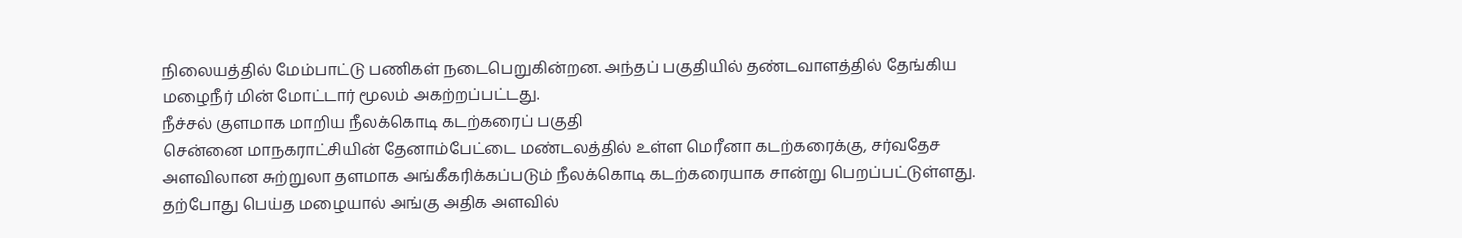நிலையத்தில் மேம்பாட்டு பணிகள் நடைபெறுகின்றன. அந்தப் பகுதியில் தண்டவாளத்தில் தேங்கிய மழைநீர் மின் மோட்டார் மூலம் அகற்றப்பட்டது.
நீச்சல் குளமாக மாறிய நீலக்கொடி கடற்கரைப் பகுதி
சென்னை மாநகராட்சியின் தேனாம்பேட்டை மண்டலத்தில் உள்ள மெரீனா கடற்கரைக்கு, சர்வதேச அளவிலான சுற்றுலா தளமாக அங்கீகரிக்கப்படும் நீலக்கொடி கடற்கரையாக சான்று பெறப்பட்டுள்ளது.
தற்போது பெய்த மழையால் அங்கு அதிக அளவில்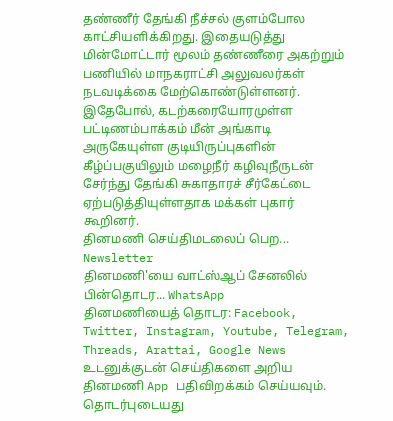தண்ணீர் தேங்கி நீச்சல் குளம்போல காட்சியளிக்கிறது. இதையடுத்து மின்மோட்டார் மூலம் தண்ணீரை அகற்றும் பணியில் மாநகராட்சி அலுவலர்கள் நடவடிக்கை மேற்கொண்டுள்ளனர்.
இதேபோல், கடற்கரையோரமுள்ள பட்டிணம்பாக்கம் மீன் அங்காடி அருகேயுள்ள குடியிருப்புகளின் கீழ்ப்பகுயிலும் மழைநீர் கழிவுநீருடன் சேர்ந்து தேங்கி சுகாதாரச் சீர்கேட்டை ஏற்படுத்தியுள்ளதாக மக்கள் புகார் கூறினர்.
தினமணி செய்திமடலைப் பெற... Newsletter
தினமணி'யை வாட்ஸ்ஆப் சேனலில் பின்தொடர... WhatsApp
தினமணியைத் தொடர: Facebook, Twitter, Instagram, Youtube, Telegram, Threads, Arattai, Google News
உடனுக்குடன் செய்திகளை அறிய தினமணி App பதிவிறக்கம் செய்யவும்.
தொடர்புடையது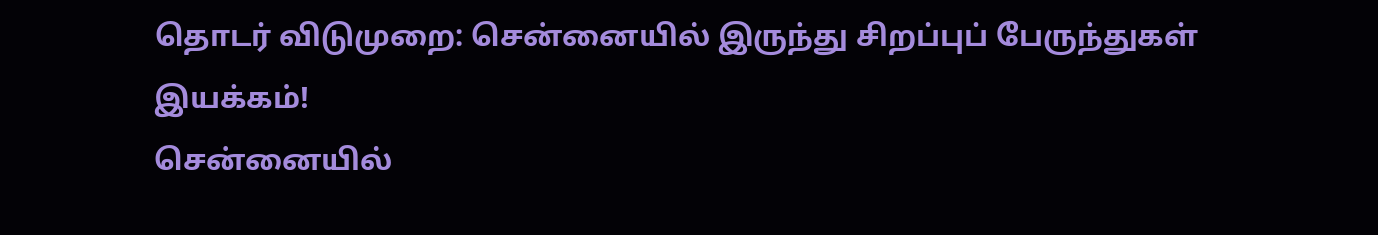தொடர் விடுமுறை: சென்னையில் இருந்து சிறப்புப் பேருந்துகள் இயக்கம்!
சென்னையில்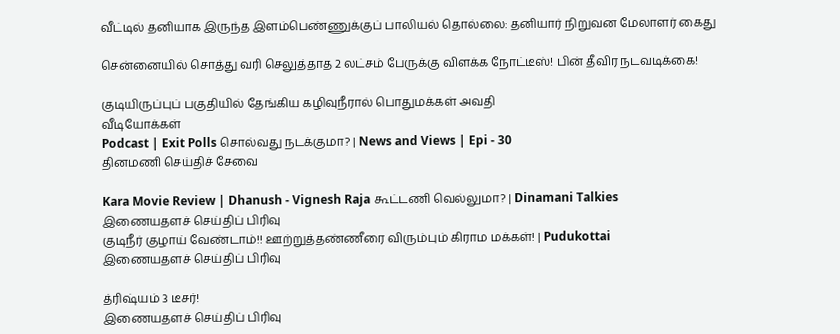வீட்டில் தனியாக இருந்த இளம்பெண்ணுக்குப் பாலியல் தொல்லை: தனியார் நிறுவன மேலாளர் கைது

சென்னையில் சொத்து வரி செலுத்தாத 2 லட்சம் பேருக்கு விளக்க நோட்டீஸ்! பின் தீவிர நடவடிக்கை!

குடியிருப்புப் பகுதியில் தேங்கிய கழிவுநீரால் பொதுமக்கள் அவதி
வீடியோக்கள்
Podcast | Exit Polls சொல்வது நடக்குமா? | News and Views | Epi - 30
தினமணி செய்திச் சேவை

Kara Movie Review | Dhanush - Vignesh Raja கூட்டணி வெல்லுமா? | Dinamani Talkies
இணையதளச் செய்திப் பிரிவு
குடிநீர் குழாய் வேண்டாம்!! ஊற்றுத்தண்ணீரை விரும்பும் கிராம மக்கள்! | Pudukottai
இணையதளச் செய்திப் பிரிவு

த்ரிஷ்யம் 3 டீசர்!
இணையதளச் செய்திப் பிரிவு